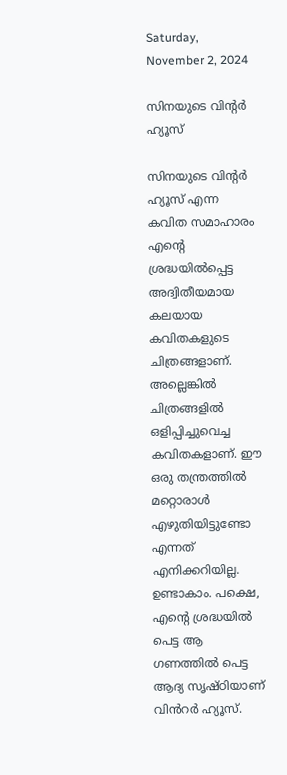Saturday, November 2, 2024

സിനയുടെ വിന്റർ ഹ്യൂസ്

സിനയുടെ വിൻ്റർ ഹ്യൂസ് എന്ന കവിത സമാഹാരം എൻ്റെ ശ്രദ്ധയിൽപ്പെട്ട അദ്വിതീയമായ കലയായ കവിതകളുടെ ചിത്രങ്ങളാണ്. അല്ലെങ്കിൽ ചിത്രങ്ങളിൽ ഒളിപ്പിച്ചുവെച്ച കവിതകളാണ്. ഈ ഒരു തന്ത്രത്തിൽ മറ്റൊരാൾ എഴുതിയിട്ടുണ്ടോ എന്നത് എനിക്കറിയില്ല. ഉണ്ടാകാം. പക്ഷെ, എൻ്റെ ശ്രദ്ധയിൽ പെട്ട ആ ഗണത്തിൽ പെട്ട ആദ്യ സൃഷ്ഠിയാണ് വിൻറർ ഹ്യൂസ്.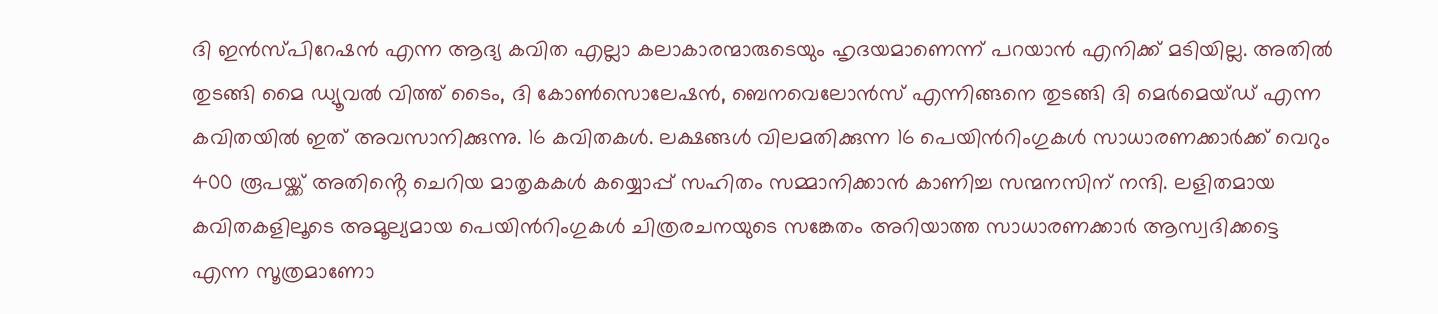ദി ഇൻസ്പിറേഷൻ എന്ന ആദ്യ കവിത എല്ലാ കലാകാരന്മാരുടെയും ഹൃദയമാണെന്ന് പറയാൻ എനിക്ക് മടിയില്ല. അതിൽ തുടങ്ങി മൈ ഡ്യൂവൽ വിത്ത് ടൈം, ദി കോൺസൊലേഷൻ, ബെനവെലോൻസ് എന്നിങ്ങനെ തുടങ്ങി ദി മെർമെയ്‌ഡ് എന്ന കവിതയിൽ ഇത് അവസാനിക്കുന്നു. 16 കവിതകൾ. ലക്ഷങ്ങൾ വിലമതിക്കുന്ന 16 പെയിൻറിംഗുകൾ സാധാരണക്കാർക്ക് വെറും 400 രൂപയ്ക്ക് അതിൻ്റെ ചെറിയ മാതൃകകൾ കയ്യൊപ്പ് സഹിതം സമ്മാനിക്കാൻ കാണിച്ച സന്മനസിന് നന്ദി. ലളിതമായ കവിതകളിലൂടെ അമൂല്യമായ പെയിൻറിംഗുകൾ ചിത്രരചനയുടെ സങ്കേതം അറിയാത്ത സാധാരണക്കാർ ആസ്വദിക്കട്ടെ എന്ന സൂത്രമാണോ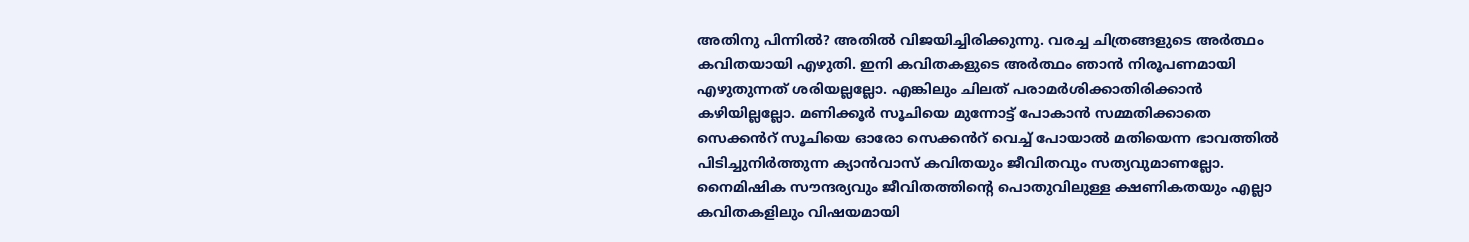അതിനു പിന്നിൽ? അതിൽ വിജയിച്ചിരിക്കുന്നു. വരച്ച ചിത്രങ്ങളുടെ അർത്ഥം കവിതയായി എഴുതി. ഇനി കവിതകളുടെ അർത്ഥം ഞാൻ നിരൂപണമായി എഴുതുന്നത് ശരിയല്ലല്ലോ. എങ്കിലും ചിലത് പരാമർശിക്കാതിരിക്കാൻ കഴിയില്ലല്ലോ. മണിക്കൂർ സൂചിയെ മുന്നോട്ട് പോകാൻ സമ്മതിക്കാതെ സെക്കൻറ് സൂചിയെ ഓരോ സെക്കൻറ് വെച്ച് പോയാൽ മതിയെന്ന ഭാവത്തിൽ പിടിച്ചുനിർത്തുന്ന ക്യാൻവാസ് കവിതയും ജീവിതവും സത്യവുമാണല്ലോ. നൈമിഷിക സൗന്ദര്യവും ജീവിതത്തിൻ്റെ പൊതുവിലുള്ള ക്ഷണികതയും എല്ലാ കവിതകളിലും വിഷയമായി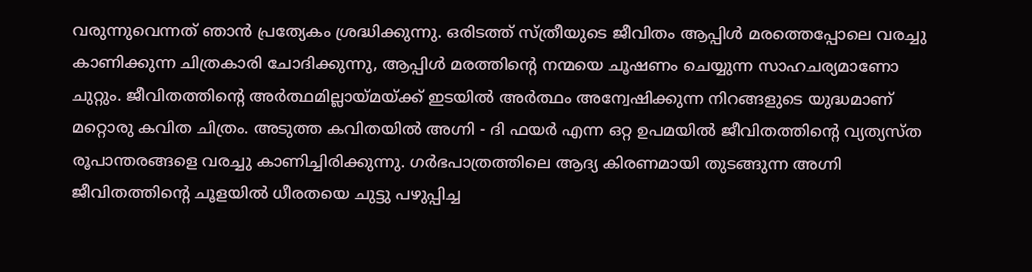വരുന്നുവെന്നത് ഞാൻ പ്രത്യേകം ശ്രദ്ധിക്കുന്നു. ഒരിടത്ത് സ്ത്രീയുടെ ജീവിതം ആപ്പിൾ മരത്തെപ്പോലെ വരച്ചു കാണിക്കുന്ന ചിത്രകാരി ചോദിക്കുന്നു, ആപ്പിൾ മരത്തിൻ്റെ നന്മയെ ചൂഷണം ചെയ്യുന്ന സാഹചര്യമാണോ ചുറ്റും. ജീവിതത്തിൻ്റെ അർത്ഥമില്ലായ്മയ്ക്ക് ഇടയിൽ അർത്ഥം അന്വേഷിക്കുന്ന നിറങ്ങളുടെ യുദ്ധമാണ് മറ്റൊരു കവിത ചിത്രം. അടുത്ത കവിതയിൽ അഗ്നി - ദി ഫയർ എന്ന ഒറ്റ ഉപമയിൽ ജീവിതത്തിൻ്റെ വ്യത്യസ്ത രൂപാന്തരങ്ങളെ വരച്ചു കാണിച്ചിരിക്കുന്നു. ഗർഭപാത്രത്തിലെ ആദ്യ കിരണമായി തുടങ്ങുന്ന അഗ്നി ജീവിതത്തിൻ്റെ ചൂളയിൽ ധീരതയെ ചുട്ടു പഴുപ്പിച്ച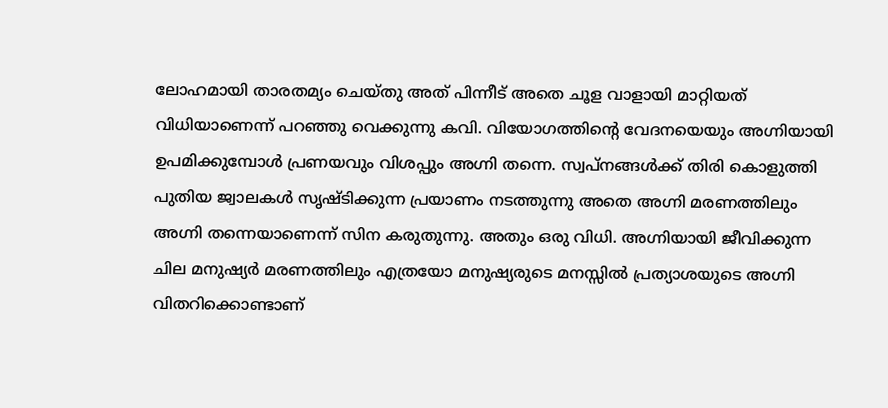ലോഹമായി താരതമ്യം ചെയ്തു അത് പിന്നീട് അതെ ചൂള വാളായി മാറ്റിയത് വിധിയാണെന്ന് പറഞ്ഞു വെക്കുന്നു കവി. വിയോഗത്തിൻ്റെ വേദനയെയും അഗ്നിയായി ഉപമിക്കുമ്പോൾ പ്രണയവും വിശപ്പും അഗ്നി തന്നെ. സ്വപ്നങ്ങൾക്ക് തിരി കൊളുത്തി പുതിയ ജ്വാലകൾ സൃഷ്ടിക്കുന്ന പ്രയാണം നടത്തുന്നു അതെ അഗ്നി മരണത്തിലും അഗ്നി തന്നെയാണെന്ന് സിന കരുതുന്നു. അതും ഒരു വിധി. അഗ്നിയായി ജീവിക്കുന്ന ചില മനുഷ്യർ മരണത്തിലും എത്രയോ മനുഷ്യരുടെ മനസ്സിൽ പ്രത്യാശയുടെ അഗ്നി വിതറിക്കൊണ്ടാണ്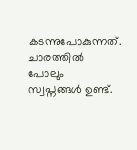കടന്നുപോകുന്നത്. ചാരത്തിൽ പോലും സ്വപ്നങ്ങൾ ഉണ്ട്.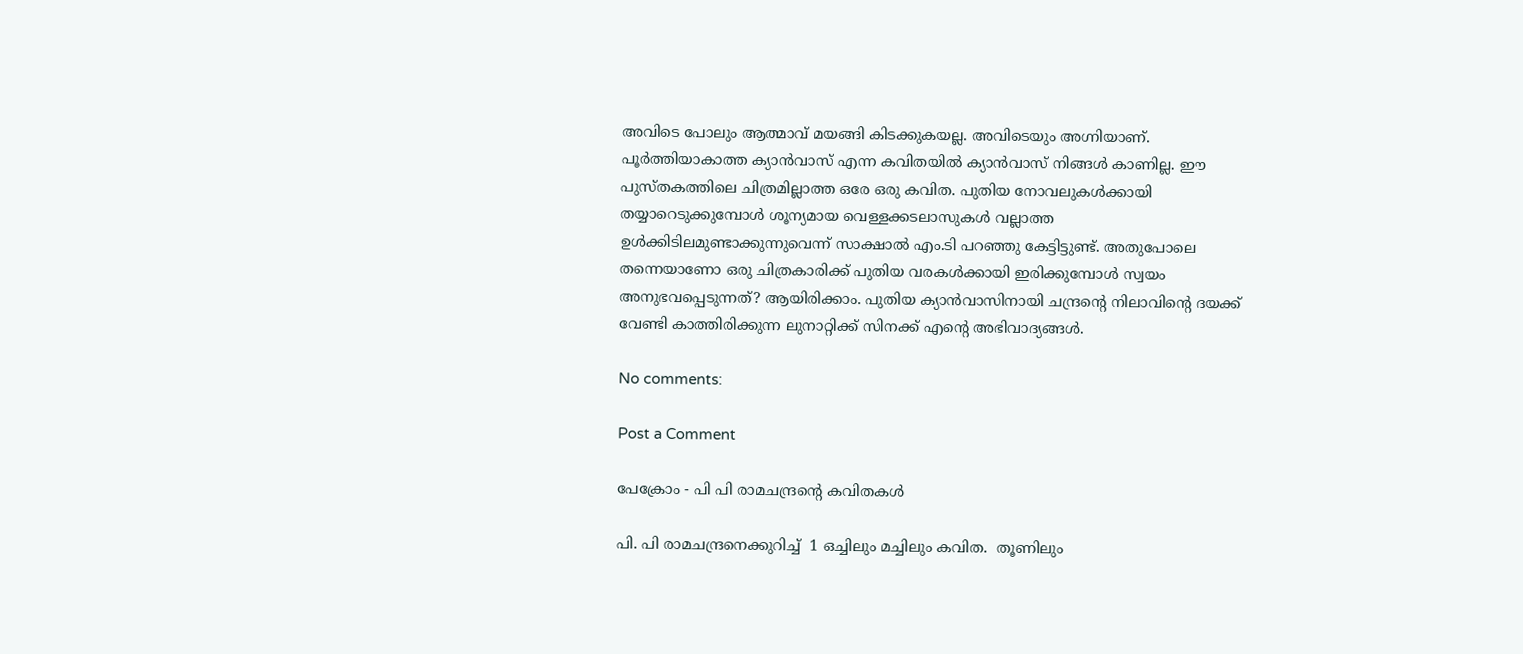അവിടെ പോലും ആത്മാവ് മയങ്ങി കിടക്കുകയല്ല. അവിടെയും അഗ്നിയാണ്. പൂർത്തിയാകാത്ത ക്യാൻവാസ് എന്ന കവിതയിൽ ക്യാൻവാസ് നിങ്ങൾ കാണില്ല. ഈ പുസ്തകത്തിലെ ചിത്രമില്ലാത്ത ഒരേ ഒരു കവിത. പുതിയ നോവലുകൾക്കായി തയ്യാറെടുക്കുമ്പോൾ ശൂന്യമായ വെള്ളക്കടലാസുകൾ വല്ലാത്ത ഉൾക്കിടിലമുണ്ടാക്കുന്നുവെന്ന് സാക്ഷാൽ എം.ടി പറഞ്ഞു കേട്ടിട്ടുണ്ട്. അതുപോലെ തന്നെയാണോ ഒരു ചിത്രകാരിക്ക് പുതിയ വരകൾക്കായി ഇരിക്കുമ്പോൾ സ്വയം അനുഭവപ്പെടുന്നത്? ആയിരിക്കാം. പുതിയ ക്യാൻവാസിനായി ചന്ദ്രൻ്റെ നിലാവിൻ്റെ ദയക്ക് വേണ്ടി കാത്തിരിക്കുന്ന ലുനാറ്റിക്ക് സിനക്ക് എൻ്റെ അഭിവാദ്യങ്ങൾ.

No comments:

Post a Comment

പേക്രോം - പി പി രാമചന്ദ്രന്റെ കവിതകൾ

പി. പി രാമചന്ദ്രനെക്കുറിച്ച്  1 ഒച്ചിലും മച്ചിലും കവിത.  തൂണിലും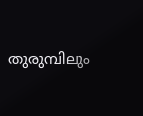തുരുമ്പിലും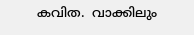കവിത.  വാക്കിലും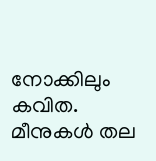നോക്കിലും കവിത.  മീനുകൾ തല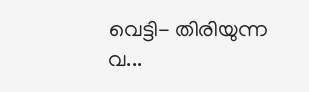വെട്ടി- തിരിയുന്ന വ...